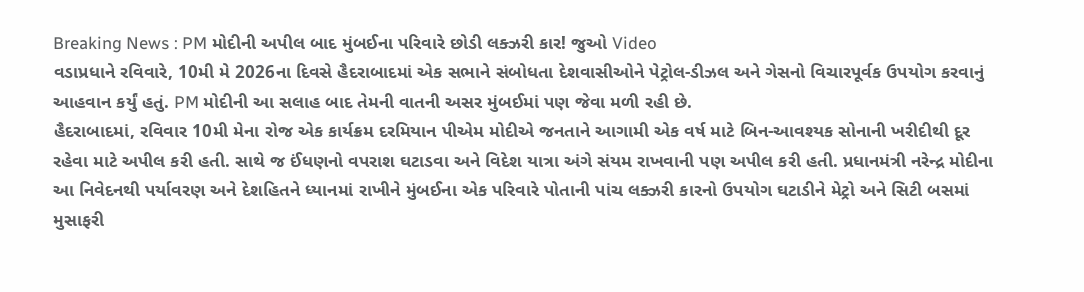Breaking News : PM મોદીની અપીલ બાદ મુંબઈના પરિવારે છોડી લક્ઝરી કાર! જુઓ Video
વડાપ્રધાને રવિવારે, 10મી મે 2026ના દિવસે હૈદરાબાદમાં એક સભાને સંબોધતા દેશવાસીઓને પેટ્રોલ-ડીઝલ અને ગેસનો વિચારપૂર્વક ઉપયોગ કરવાનું આહવાન કર્યું હતું. PM મોદીની આ સલાહ બાદ તેમની વાતની અસર મુંબઈમાં પણ જેવા મળી રહી છે.
હૈદરાબાદમાં, રવિવાર 10મી મેના રોજ એક કાર્યક્રમ દરમિયાન પીએમ મોદીએ જનતાને આગામી એક વર્ષ માટે બિન-આવશ્યક સોનાની ખરીદીથી દૂર રહેવા માટે અપીલ કરી હતી. સાથે જ ઈંધણનો વપરાશ ઘટાડવા અને વિદેશ યાત્રા અંગે સંયમ રાખવાની પણ અપીલ કરી હતી. પ્રધાનમંત્રી નરેન્દ્ર મોદીના આ નિવેદનથી પર્યાવરણ અને દેશહિતને ધ્યાનમાં રાખીને મુંબઈના એક પરિવારે પોતાની પાંચ લક્ઝરી કારનો ઉપયોગ ઘટાડીને મેટ્રો અને સિટી બસમાં મુસાફરી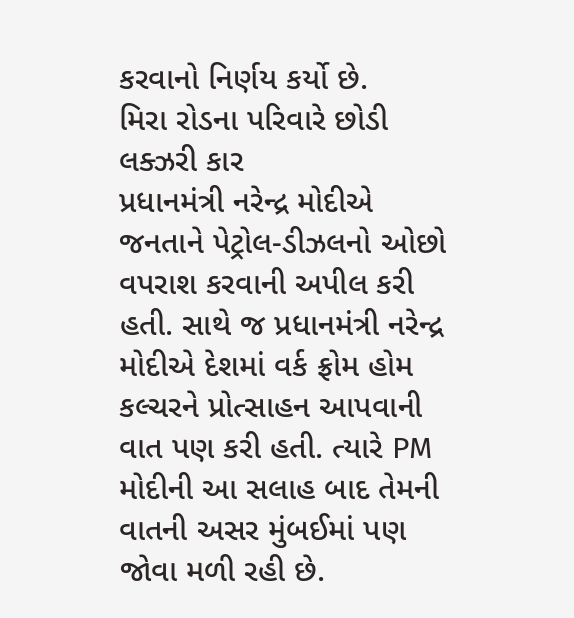કરવાનો નિર્ણય કર્યો છે.
મિરા રોડના પરિવારે છોડી લક્ઝરી કાર
પ્રધાનમંત્રી નરેન્દ્ર મોદીએ જનતાને પેટ્રોલ-ડીઝલનો ઓછો વપરાશ કરવાની અપીલ કરી હતી. સાથે જ પ્રધાનમંત્રી નરેન્દ્ર મોદીએ દેશમાં વર્ક ફ્રોમ હોમ કલ્ચરને પ્રોત્સાહન આપવાની વાત પણ કરી હતી. ત્યારે PM મોદીની આ સલાહ બાદ તેમની વાતની અસર મુંબઈમાં પણ જોવા મળી રહી છે.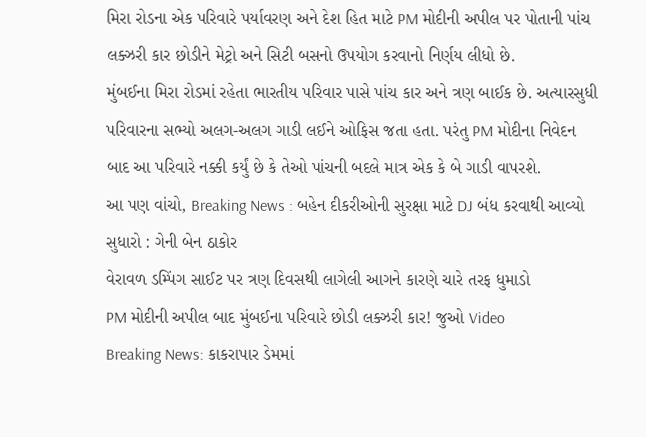મિરા રોડના એક પરિવારે પર્યાવરણ અને દેશ હિત માટે PM મોદીની અપીલ પર પોતાની પાંચ લક્ઝરી કાર છોડીને મેટ્રો અને સિટી બસનો ઉપયોગ કરવાનો નિર્ણય લીધો છે.
મુંબઈના મિરા રોડમાં રહેતા ભારતીય પરિવાર પાસે પાંચ કાર અને ત્રણ બાઈક છે. અત્યારસુધી પરિવારના સભ્યો અલગ-અલગ ગાડી લઈને ઓફિસ જતા હતા. પરંતુ PM મોદીના નિવેદન બાદ આ પરિવારે નક્કી કર્યું છે કે તેઓ પાંચની બદલે માત્ર એક કે બે ગાડી વાપરશે.
આ પણ વાંચો, Breaking News : બહેન દીકરીઓની સુરક્ષા માટે DJ બંધ કરવાથી આવ્યો સુધારો : ગેની બેન ઠાકોર
વેરાવળ ડમ્પિંગ સાઈટ પર ત્રણ દિવસથી લાગેલી આગને કારણે ચારે તરફ ધુમાડો
PM મોદીની અપીલ બાદ મુંબઈના પરિવારે છોડી લક્ઝરી કાર! જુઓ Video
Breaking News: કાકરાપાર ડેમમાં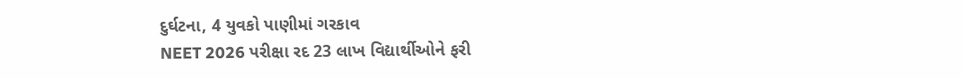દુર્ઘટના, 4 યુવકો પાણીમાં ગરકાવ
NEET 2026 પરીક્ષા રદ 23 લાખ વિદ્યાર્થીઓને ફરી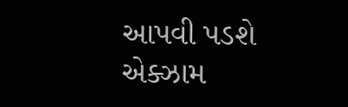આપવી પડશે એક્ઝામ